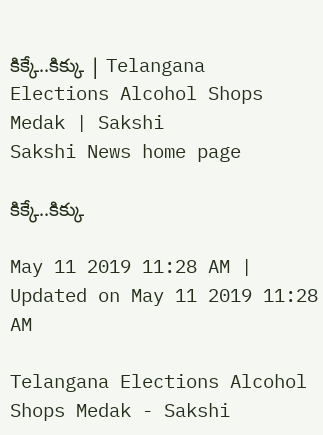కిక్కే..కిక్కు | Telangana Elections Alcohol Shops Medak | Sakshi
Sakshi News home page

కిక్కే..కిక్కు

May 11 2019 11:28 AM | Updated on May 11 2019 11:28 AM

Telangana Elections Alcohol Shops Medak - Sakshi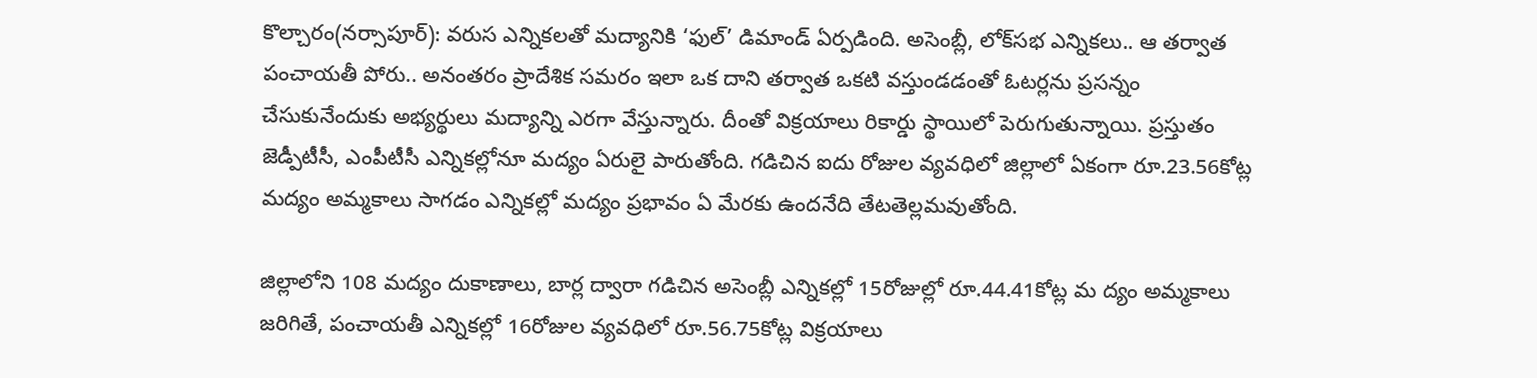కొల్చారం(నర్సాపూర్‌): వరుస ఎన్నికలతో మద్యానికి ‘ఫుల్‌’ డిమాండ్‌ ఏర్పడింది. అసెంబ్లీ, లోక్‌సభ ఎన్నికలు.. ఆ తర్వాత పంచాయతీ పోరు.. అనంతరం ప్రాదేశిక సమరం ఇలా ఒక దాని తర్వాత ఒకటి వస్తుండడంతో ఓటర్లను ప్రసన్నం చేసుకునేందుకు అభ్యర్థులు మద్యాన్ని ఎరగా వేస్తున్నారు. దీంతో విక్రయాలు రికార్డు స్థాయిలో పెరుగుతున్నాయి. ప్రస్తుతం జెడ్పీటీసీ, ఎంపీటీసీ ఎన్నికల్లోనూ మద్యం ఏరులై పారుతోంది. గడిచిన ఐదు రోజుల వ్యవధిలో జిల్లాలో ఏకంగా రూ.23.56కోట్ల మద్యం అమ్మకాలు సాగడం ఎన్నికల్లో మద్యం ప్రభావం ఏ మేరకు ఉందనేది తేటతెల్లమవుతోంది.

జిల్లాలోని 108 మద్యం దుకాణాలు, బార్ల ద్వారా గడిచిన అసెంబ్లీ ఎన్నికల్లో 15రోజుల్లో రూ.44.41కోట్ల మ ద్యం అమ్మకాలు జరిగితే, పంచాయతీ ఎన్నికల్లో 16రోజుల వ్యవధిలో రూ.56.75కోట్ల విక్రయాలు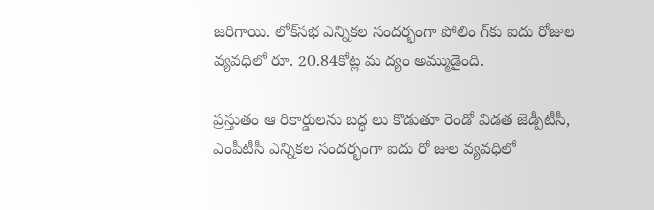జరిగాయి. లోక్‌సభ ఎన్నికల సందర్భంగా పోలిం గ్‌కు ఐదు రోజుల వ్యవధిలో రూ. 20.84కోట్ల మ ద్యం అమ్ముడైంది.

ప్రస్తుతం ఆ రికార్డులను బద్ధ లు కొడుతూ రెండో విడత జెడ్పీటీసీ, ఎంపీటీసీ ఎన్నికల సందర్భంగా ఐదు రో జుల వ్యవధిలో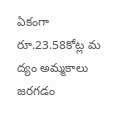ఏకంగా రూ.23.58కోట్ల మ ద్యం అమ్మకాలు జరగడం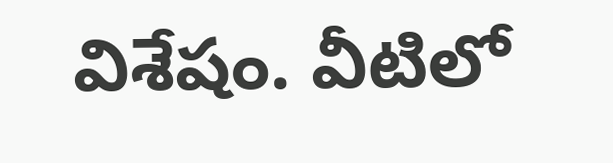విశేషం. వీటిలో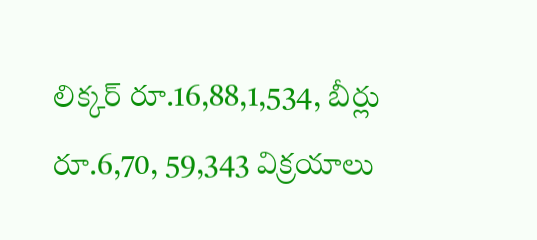లిక్కర్‌ రూ.16,88,1,534, బీర్లు రూ.6,70, 59,343 విక్రయాలు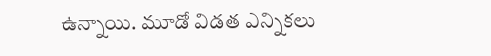ఉన్నాయి. మూడో విడత ఎన్నికలు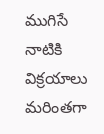ముగిసే నాటికి విక్రయాలు మరింతగా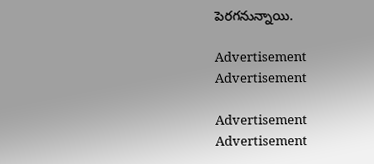పెరగనున్నాయి.

Advertisement
Advertisement

Advertisement
Advertisement